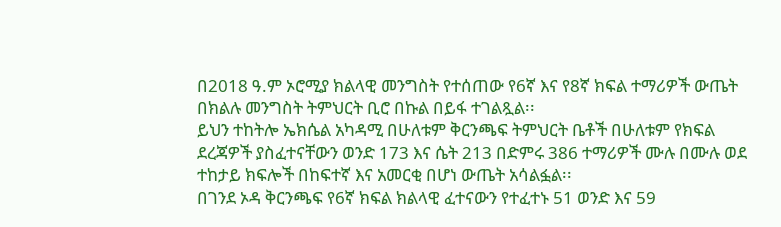በ2018 ዓ.ም ኦሮሚያ ክልላዊ መንግስት የተሰጠው የ6ኛ እና የ8ኛ ክፍል ተማሪዎች ውጤት በክልሉ መንግስት ትምህርት ቢሮ በኩል በይፋ ተገልጿል፡፡
ይህን ተከትሎ ኤክሴል አካዳሚ በሁለቱም ቅርንጫፍ ትምህርት ቤቶች በሁለቱም የክፍል ደረጃዎች ያስፈተናቸውን ወንድ 173 እና ሴት 213 በድምሩ 386 ተማሪዎች ሙሉ በሙሉ ወደ ተከታይ ክፍሎች በከፍተኛ እና አመርቂ በሆነ ውጤት አሳልፏል፡፡
በገንደ ኦዳ ቅርንጫፍ የ6ኛ ክፍል ክልላዊ ፈተናውን የተፈተኑ 51 ወንድ እና 59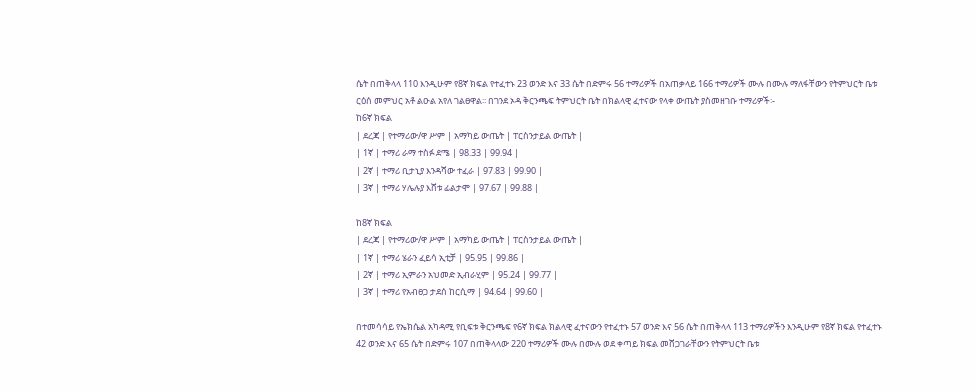ሴት በጠቅላላ 110 እንዲሁም የ8ኛ ክፍል የተፈተኑ 23 ወንድ እና 33 ሴት በድምሩ 56 ተማሪዎች በአጠቃላይ 166 ተማሪዎች ሙሉ በሙሉ ማለፋቸውን የትምህርት ቤቱ ርዕሰ መምህር አቶ ልዑል አየለ ገልፀዋል፡፡ በገንደ ኦዳ ቅርንጫፍ ትምህርት ቤት በክልላዊ ፈተናው የላቀ ውጤት ያስመዘገቡ ተማሪዎች፡-
ከ6ኛ ክፍል
| ደረጃ | የተማሪው/ዋ ሥም | አማካይ ውጤት | ፐርስንታይል ውጤት |
| 1ኛ | ተማሪ ራማ ተስፉ ደሜ | 98.33 | 99.94 |
| 2ኛ | ተማሪ ቢታኒያ እንዳሻው ተፈራ | 97.83 | 99.90 |
| 3ኛ | ተማሪ ሃሌሉያ እሸቱ ፊልታሞ | 97.67 | 99.88 |

ከ8ኛ ክፍል
| ደረጃ | የተማሪው/ዋ ሥም | አማካይ ውጤት | ፐርስንታይል ውጤት |
| 1ኛ | ተማሪ ሄራን ፈይሳ ኢቲቻ | 95.95 | 99.86 |
| 2ኛ | ተማሪ ኢምራን አህመድ ኢብራሂም | 95.24 | 99.77 |
| 3ኛ | ተማሪ የአብፀጋ ታደሰ ከርሲማ | 94.64 | 99.60 |

በተመሳሳይ የኤክሴል አካዳሚ የቢፍቱ ቅርንጫፍ የ6ኛ ክፍል ክልላዊ ፈተናውን የተፈተኑ 57 ወንድ እና 56 ሴት በጠቅላላ 113 ተማሪዎችን እንዲሁም የ8ኛ ክፍል የተፈተኑ 42 ወንድ እና 65 ሴት በድምሩ 107 በጠቅላላው 220 ተማሪዎች ሙሉ በሙሉ ወደ ቀጣይ ክፍል መሸጋገራቸውን የትምህርት ቤቱ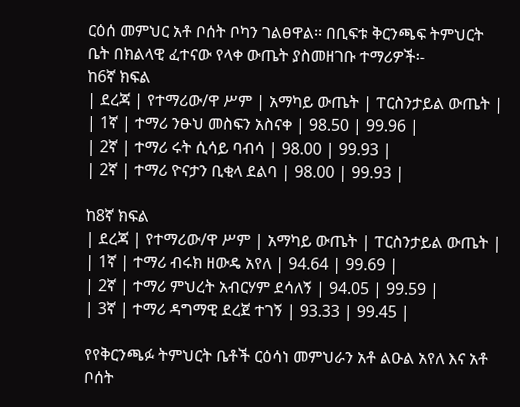ርዕሰ መምህር አቶ ቦሰት ቦካን ገልፀዋል፡፡ በቢፍቱ ቅርንጫፍ ትምህርት ቤት በክልላዊ ፈተናው የላቀ ውጤት ያስመዘገቡ ተማሪዎች፡-
ከ6ኛ ክፍል
| ደረጃ | የተማሪው/ዋ ሥም | አማካይ ውጤት | ፐርስንታይል ውጤት |
| 1ኛ | ተማሪ ንፁህ መስፍን አስናቀ | 98.50 | 99.96 |
| 2ኛ | ተማሪ ሩት ሲሳይ ባብሳ | 98.00 | 99.93 |
| 2ኛ | ተማሪ ዮናታን ቢቂላ ደልባ | 98.00 | 99.93 |

ከ8ኛ ክፍል
| ደረጃ | የተማሪው/ዋ ሥም | አማካይ ውጤት | ፐርስንታይል ውጤት |
| 1ኛ | ተማሪ ብሩክ ዘውዴ አየለ | 94.64 | 99.69 |
| 2ኛ | ተማሪ ምህረት አብርሃም ደሳለኝ | 94.05 | 99.59 |
| 3ኛ | ተማሪ ዳግማዊ ደረጀ ተገኝ | 93.33 | 99.45 |

የየቅርንጫፉ ትምህርት ቤቶች ርዕሳነ መምህራን አቶ ልዑል አየለ እና አቶ ቦሰት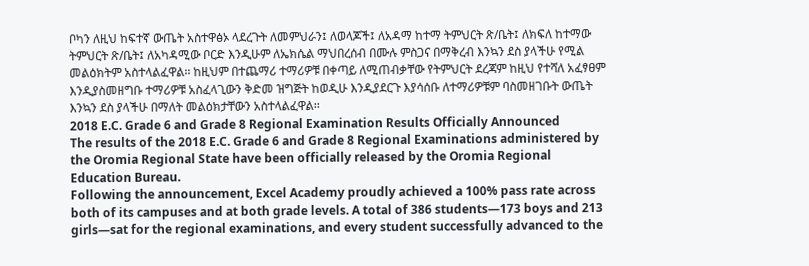ቦካን ለዚህ ከፍተኛ ውጤት አስተዋፅኦ ላደረጉት ለመምህራን፤ ለወላጆች፤ ለአዳማ ከተማ ትምህርት ጽ/ቤት፤ ለክፍለ ከተማው ትምህርት ጽ/ቤት፤ ለአካዳሚው ቦርድ እንዲሁም ለኤክሴል ማህበረሰብ በሙሉ ምስጋና በማቅረብ እንኳን ደስ ያላችሁ የሚል መልዕክትም አስተላልፈዋል፡፡ ከዚህም በተጨማሪ ተማሪዎቹ በቀጣይ ለሚጠብቃቸው የትምህርት ደረጃም ከዚህ የተሻለ አፈፃፀም እንዲያስመዘግቡ ተማሪዎቹ አስፈላጊውን ቅድመ ዝግጅት ከወዲሁ እንዲያደርጉ እያሳሰቡ ለተማሪዎቹም ባስመዘገቡት ውጤት እንኳን ደስ ያላችሁ በማለት መልዕክታቸውን አስተላልፈዋል፡፡
2018 E.C. Grade 6 and Grade 8 Regional Examination Results Officially Announced
The results of the 2018 E.C. Grade 6 and Grade 8 Regional Examinations administered by the Oromia Regional State have been officially released by the Oromia Regional Education Bureau.
Following the announcement, Excel Academy proudly achieved a 100% pass rate across both of its campuses and at both grade levels. A total of 386 students—173 boys and 213 girls—sat for the regional examinations, and every student successfully advanced to the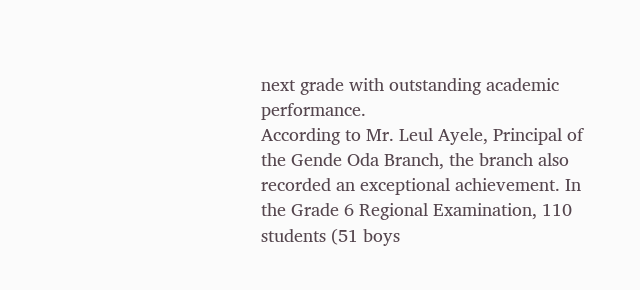next grade with outstanding academic performance.
According to Mr. Leul Ayele, Principal of the Gende Oda Branch, the branch also recorded an exceptional achievement. In the Grade 6 Regional Examination, 110 students (51 boys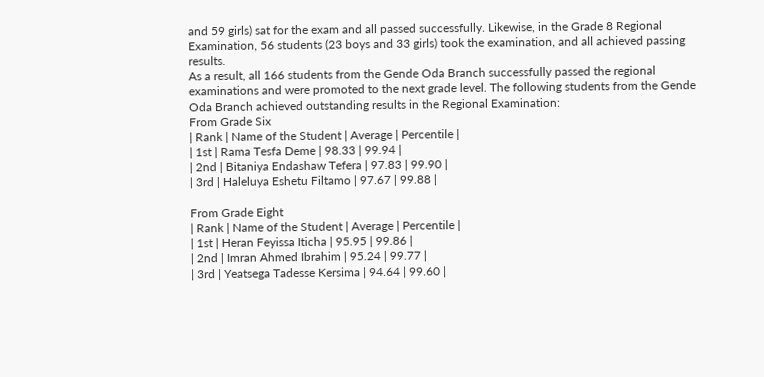and 59 girls) sat for the exam and all passed successfully. Likewise, in the Grade 8 Regional Examination, 56 students (23 boys and 33 girls) took the examination, and all achieved passing results.
As a result, all 166 students from the Gende Oda Branch successfully passed the regional examinations and were promoted to the next grade level. The following students from the Gende Oda Branch achieved outstanding results in the Regional Examination:
From Grade Six
| Rank | Name of the Student | Average | Percentile |
| 1st | Rama Tesfa Deme | 98.33 | 99.94 |
| 2nd | Bitaniya Endashaw Tefera | 97.83 | 99.90 |
| 3rd | Haleluya Eshetu Filtamo | 97.67 | 99.88 |

From Grade Eight
| Rank | Name of the Student | Average | Percentile |
| 1st | Heran Feyissa Iticha | 95.95 | 99.86 |
| 2nd | Imran Ahmed Ibrahim | 95.24 | 99.77 |
| 3rd | Yeatsega Tadesse Kersima | 94.64 | 99.60 |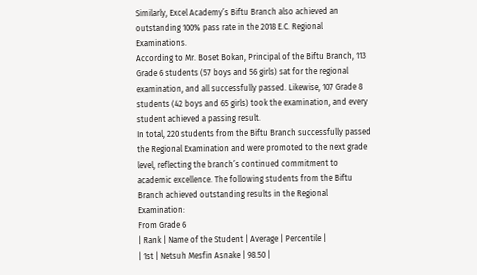Similarly, Excel Academy’s Biftu Branch also achieved an outstanding 100% pass rate in the 2018 E.C. Regional Examinations.
According to Mr. Boset Bokan, Principal of the Biftu Branch, 113 Grade 6 students (57 boys and 56 girls) sat for the regional examination, and all successfully passed. Likewise, 107 Grade 8 students (42 boys and 65 girls) took the examination, and every student achieved a passing result.
In total, 220 students from the Biftu Branch successfully passed the Regional Examination and were promoted to the next grade level, reflecting the branch’s continued commitment to academic excellence. The following students from the Biftu Branch achieved outstanding results in the Regional Examination:
From Grade 6
| Rank | Name of the Student | Average | Percentile |
| 1st | Netsuh Mesfin Asnake | 98.50 |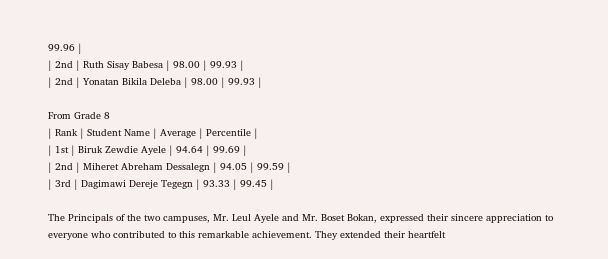99.96 |
| 2nd | Ruth Sisay Babesa | 98.00 | 99.93 |
| 2nd | Yonatan Bikila Deleba | 98.00 | 99.93 |

From Grade 8
| Rank | Student Name | Average | Percentile |
| 1st | Biruk Zewdie Ayele | 94.64 | 99.69 |
| 2nd | Miheret Abreham Dessalegn | 94.05 | 99.59 |
| 3rd | Dagimawi Dereje Tegegn | 93.33 | 99.45 |

The Principals of the two campuses, Mr. Leul Ayele and Mr. Boset Bokan, expressed their sincere appreciation to everyone who contributed to this remarkable achievement. They extended their heartfelt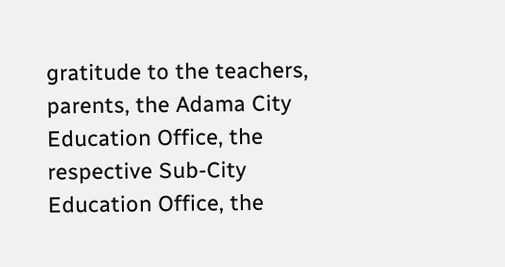gratitude to the teachers, parents, the Adama City Education Office, the respective Sub-City Education Office, the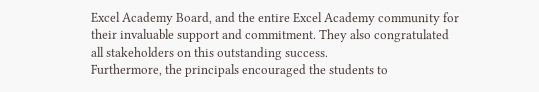Excel Academy Board, and the entire Excel Academy community for their invaluable support and commitment. They also congratulated all stakeholders on this outstanding success.
Furthermore, the principals encouraged the students to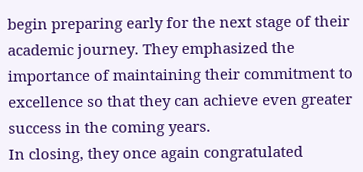begin preparing early for the next stage of their academic journey. They emphasized the importance of maintaining their commitment to excellence so that they can achieve even greater success in the coming years.
In closing, they once again congratulated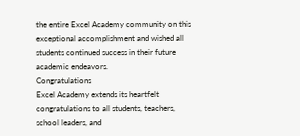the entire Excel Academy community on this exceptional accomplishment and wished all students continued success in their future academic endeavors.
Congratulations
Excel Academy extends its heartfelt congratulations to all students, teachers, school leaders, and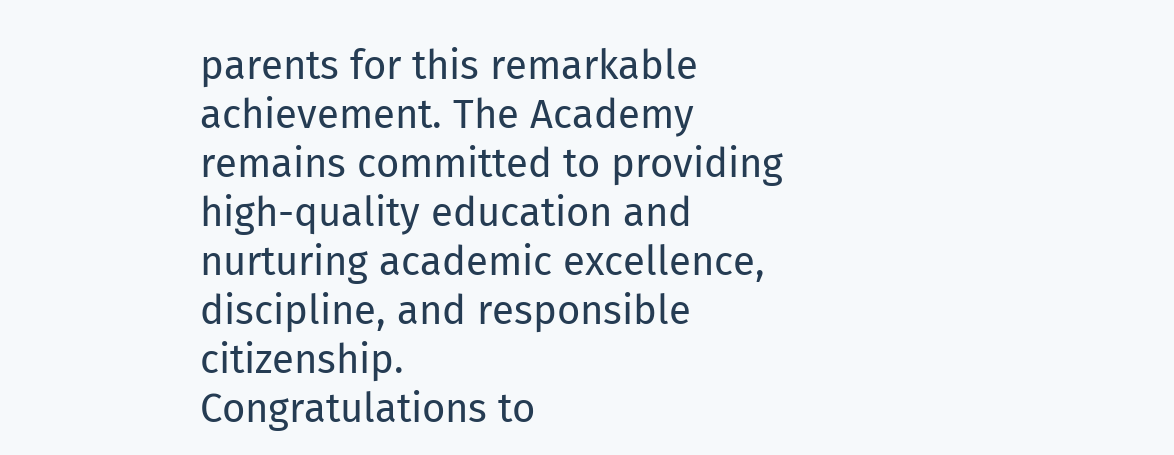parents for this remarkable achievement. The Academy remains committed to providing high-quality education and nurturing academic excellence, discipline, and responsible citizenship.
Congratulations to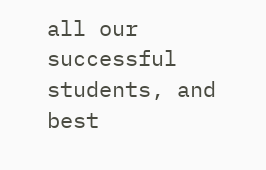all our successful students, and best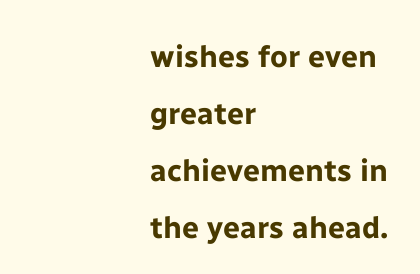wishes for even greater achievements in the years ahead.